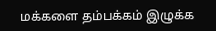மக்களை தம்பக்கம் இழுக்க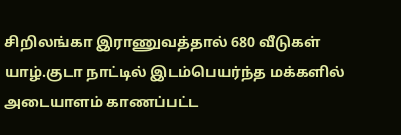சிறிலங்கா இராணுவத்தால் 680 வீடுகள்
யாழ்.குடா நாட்டில் இடம்பெயர்ந்த மக்களில் அடையாளம் காணப்பட்ட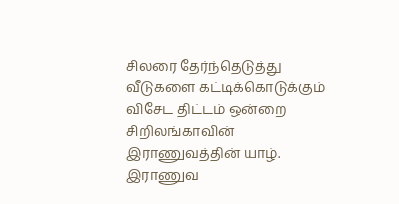சிலரை தேர்ந்தெடுத்து வீடுகளை கட்டிக்கொடுக்கும் விசேட திட்டம் ஒன்றை சிறிலங்காவின் இராணுவத்தின் யாழ். இராணுவ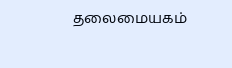தலைமையகம்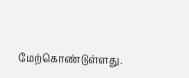மேற்கொண்டுள்ளது.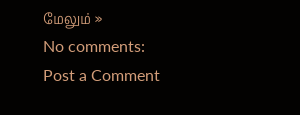மேலும் »
No comments:
Post a Comment